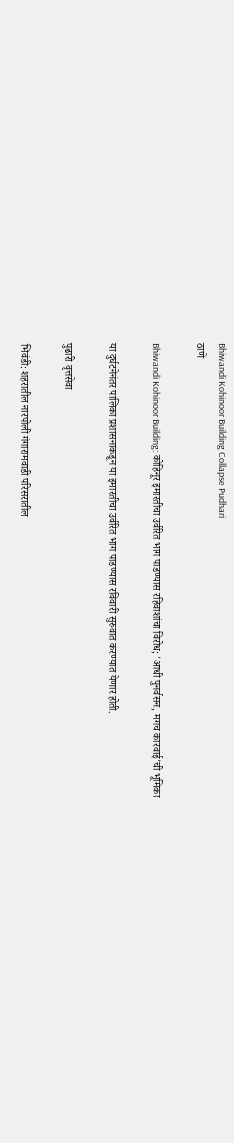Bhiwandi Kohinoor Building Collapse Pudhari
ठाणे

Bhiwandi Kohinoor Building: कोहिनूर इमारतीचा उर्वरित भाग पाडण्यास रहिवाशांचा विरोध; 'आधी पुनर्वसन, मगच कारवाई'ची भूमिका

या दुर्घटनेनंतर पालिका प्रशासनाकडून या इमारतीचा उर्वरित भाग पाडण्यास रविवारी सुरुवात करण्यात येणार होती.

पुढारी वृत्तसेवा

भिवंडी: शहरातील नारपोली गंगारामवाडी परिसरातील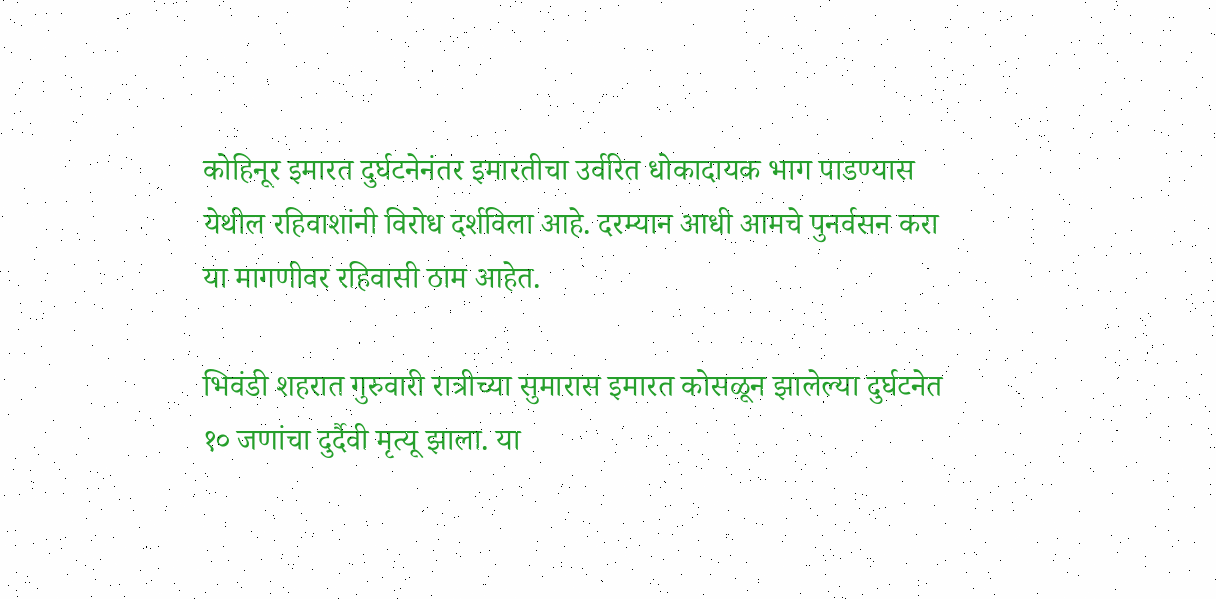कोहिनूर इमारत दुर्घटनेनंतर इमारतीचा उर्वरित धोकादायक भाग पाडण्‍यास येथील रहिवाशांनी विरोध दर्शविला आहे. दरम्यान आधी आमचे पुनर्वसन करा या मागणीवर रहिवासी ठाम आहेत.

भिवंडी शहरात गुरुवारी रात्रीच्या सुमारास इमारत कोसळून झालेल्या दुर्घटनेत १० जणांचा दुर्दैवी मृत्यू झाला. या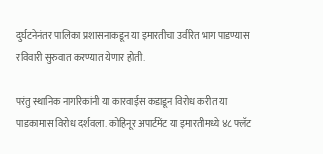दुर्घटनेनंतर पालिका प्रशासनाकडून या इमारतीचा उर्वरित भाग पाडण्यास रविवारी सुरुवात करण्यात येणार होती.

परंतु स्थानिक नागरिकांनी या कारवाईस कडाडून विरोध करीत या पाडकामास विरोध दर्शवला. कोहिनूर अपार्टमेंट या इमारतीमध्ये ४८ फ्लॅट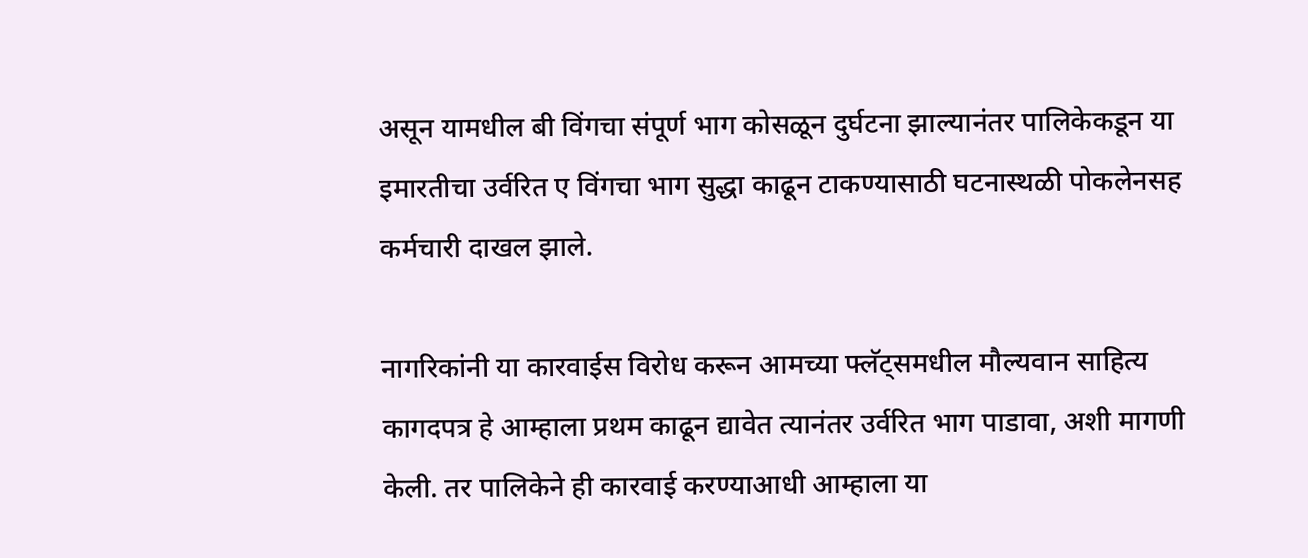असून यामधील बी विंगचा संपूर्ण भाग कोसळून दुर्घटना झाल्यानंतर पालिकेकडून या इमारतीचा उर्वरित ए विंगचा भाग सुद्धा काढून टाकण्यासाठी घटनास्थळी पोकलेनसह कर्मचारी दाखल झाले.

नागरिकांनी या कारवाईस विरोध करून आमच्या फ्लॅट्समधील मौल्यवान साहित्य कागदपत्र हे आम्हाला प्रथम काढून द्यावेत त्यानंतर उर्वरित भाग पाडावा, अशी मागणी केली. तर पालिकेने ही कारवाई करण्याआधी आम्हाला या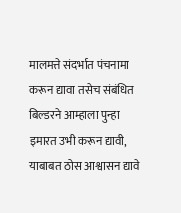मालमत्ते संदर्भात पंचनामा करून द्यावा तसेच संबंधित बिल्डरने आम्हाला पुन्हा इमारत उभी करून द्यावी, याबाबत ठोस आश्वासन द्यावे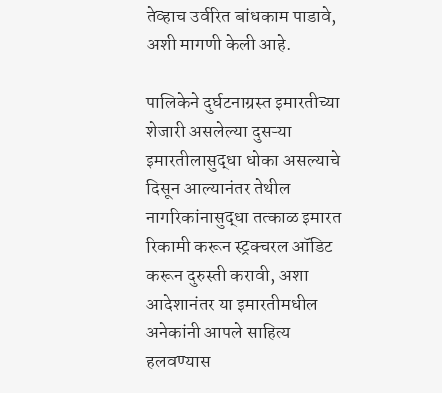तेव्हाच उर्वरित बांधकाम पाडावे, अशी मागणी केली आहे.

पालिकेने दुर्घटनाग्रस्त इमारतीच्या शेजारी असलेल्या दुसऱ्या इमारतीलासुद्धा धोका असल्याचे दिसून आल्यानंतर तेथील नागरिकांनासुद्धा तत्काळ इमारत रिकामी करून स्ट्रक्चरल ऑडिट करून दुरुस्ती करावी, अशा आदेशानंतर या इमारतीमधील अनेकांनी आपले साहित्य हलवण्यास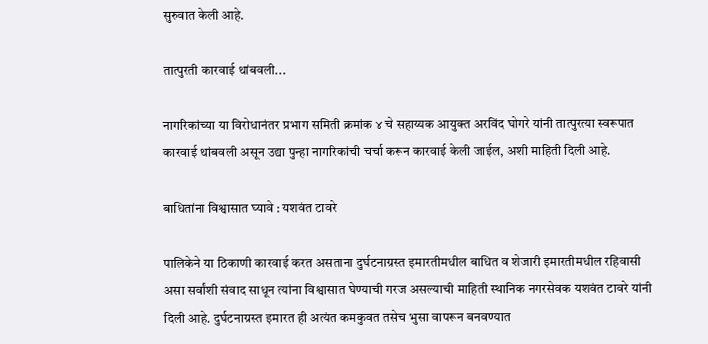सुरुवात केली आहे.

तात्पुरती कारवाई थांबवली...

नागरिकांच्या या विरोधानंतर प्रभाग समिती क्रमांक ४ चे सहाय्यक आयुक्त अरविंद घोगरे यांनी तात्पुरत्या स्वरूपात कारवाई थांबवली असून उद्या पुन्हा नागरिकांची चर्चा करून कारवाई केली जाईल, अशी माहिती दिली आहे.

बाधितांना विश्वासात घ्‍यावे : यशवंत टावरे

पालिकेने या ठिकाणी कारवाई करत असताना दुर्घटनाग्रस्त इमारतीमधील बाधित व शेजारी इमारतीमधील रहिवासी असा सर्वांशी संवाद साधून त्यांना विश्वासात घेण्याची गरज असल्याची माहिती स्थानिक नगरसेवक यशवंत टावरे यांनी दिली आहे. दुर्घटनाग्रस्त इमारत ही अत्यंत कमकुवत तसेच भुसा वापरून बनवण्यात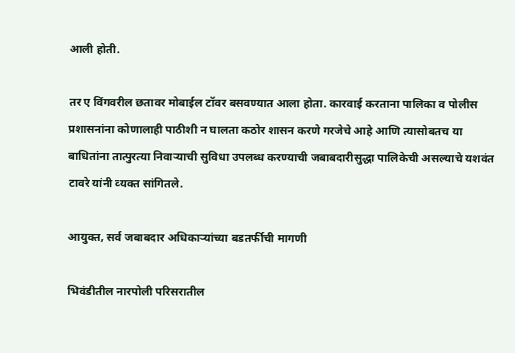आली होती.

तर ए विंगवरील छतावर मोबाईल टॉवर बसवण्यात आला होता. कारवाई करताना पालिका व पोलीस प्रशासनांना कोणालाही पाठीशी न घालता कठोर शासन करणे गरजेचे आहे आणि त्यासोबतच या बाधितांना तात्पुरत्या निवाऱ्याची सुविधा उपलब्ध करण्याची जबाबदारीसुद्धा पालिकेची असल्याचे यशवंत टावरे यांनी व्‍यक्त सांगितले.

आयुक्त, सर्व जबाबदार अधिकाऱ्यांच्या बडतर्फीची मागणी

भिवंडीतील नारपोली परिसरातील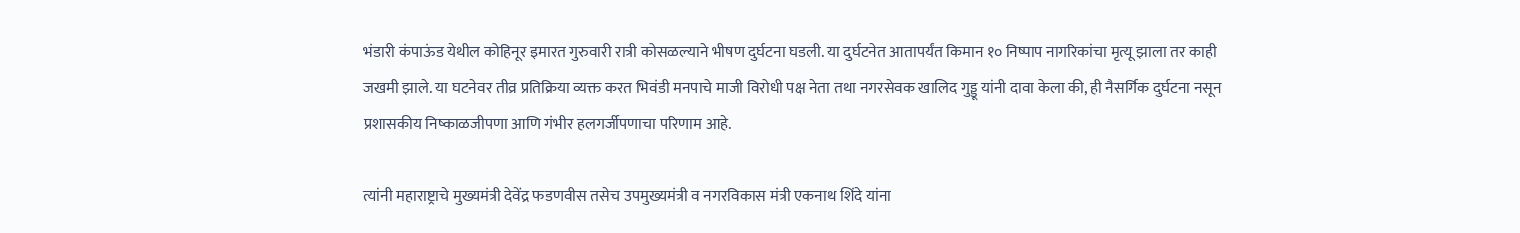भंडारी कंपाऊंड येथील कोहिनूर इमारत गुरुवारी रात्री कोसळल्याने भीषण दुर्घटना घडली. या दुर्घटनेत आतापर्यंत किमान १० निष्पाप नागरिकांचा मृत्यू झाला तर काही जखमी झाले. या घटनेवर तीव्र प्रतिक्रिया व्यक्त करत भिवंडी मनपाचे माजी विरोधी पक्ष नेता तथा नगरसेवक खालिद गुड्डू यांनी दावा केला की, ही नैसर्गिक दुर्घटना नसून प्रशासकीय निष्काळजीपणा आणि गंभीर हलगर्जीपणाचा परिणाम आहे.

त्यांनी महाराष्ट्राचे मुख्यमंत्री देवेंद्र फडणवीस तसेच उपमुख्यमंत्री व नगरविकास मंत्री एकनाथ शिंदे यांना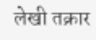लेखी तक्रार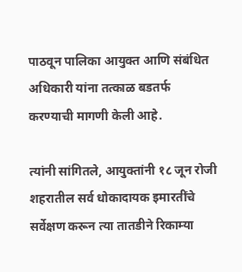पाठवून पालिका आयुक्त आणि संबंधित अधिकारी यांना तत्काळ बडतर्फ करण्याची मागणी केली आहे.

त्यांनी सांगितले, आयुक्तांनी १८ जून रोजी शहरातील सर्व धोकादायक इमारतींचे सर्वेक्षण करून त्या तातडीने रिकाम्या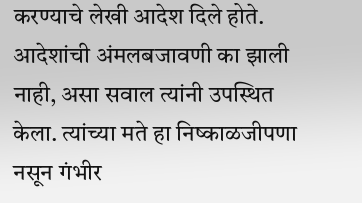करण्याचे लेखी आदेश दिले होते. आदेशांची अंमलबजावणी का झाली नाही, असा सवाल त्यांनी उपस्थित केला. त्यांच्या मते हा निष्काळजीपणा नसून गंभीर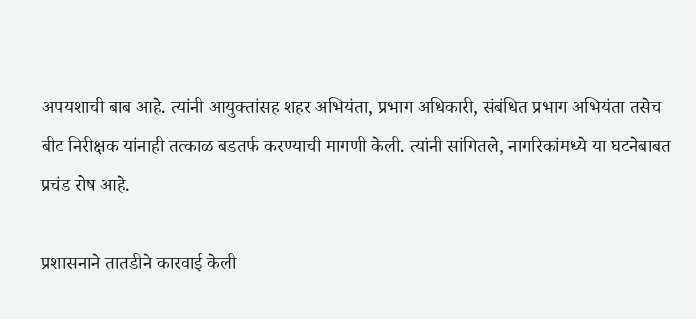अपयशाची बाब आहे. त्यांनी आयुक्तांसह शहर अभियंता, प्रभाग अधिकारी, संबंधित प्रभाग अभियंता तसेच बीट निरीक्षक यांनाही तत्काळ बडतर्फ करण्याची मागणी केली. त्यांनी सांगितले, नागरिकांमध्ये या घटनेबाबत प्रचंड रोष आहे.

प्रशासनाने तातडीने कारवाई केली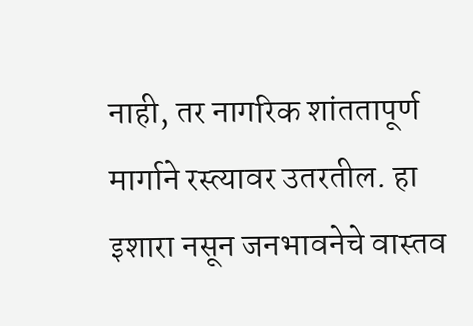नाही, तर नागरिक शांततापूर्ण मार्गाने रस्त्यावर उतरतील. हा इशारा नसून जनभावनेचे वास्तव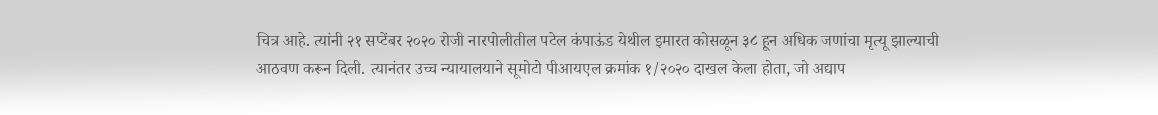चित्र आहे. त्यांनी २१ सप्टेंबर २०२० रोजी नारपोलीतील पटेल कंपाऊंड येथील इमारत कोसळून ३८ हून अधिक जणांचा मृत्यू झाल्याची आठवण करून दिली. त्यानंतर उच्च न्यायालयाने सूमोटो पीआयएल क्रमांक १/२०२० दाखल केला होता, जो अद्याप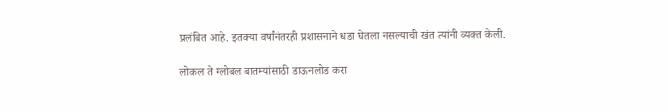प्रलंबित आहे. इतक्या वर्षांनंतरही प्रशासनाने धडा घेतला नसल्याची खंत त्यांनी व्यक्त केली.

लोकल ते ग्लोबल बातम्यांसाठी डाऊनलोड करा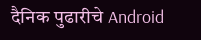दैनिक पुढारीचे Android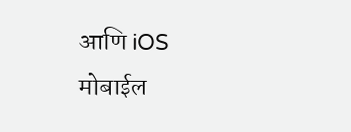आणि iOS मोबाईल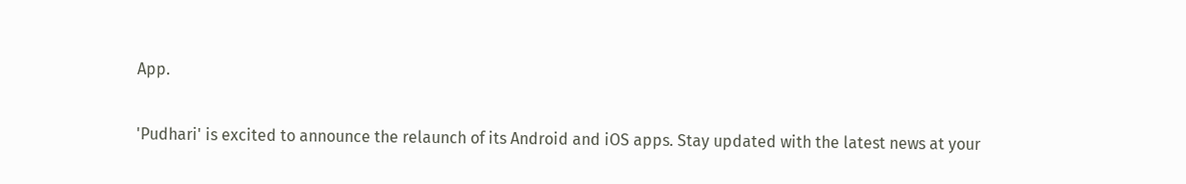App.

'Pudhari' is excited to announce the relaunch of its Android and iOS apps. Stay updated with the latest news at your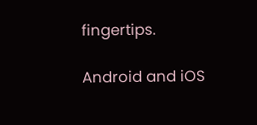fingertips.

Android and iOS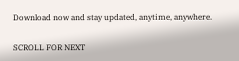Download now and stay updated, anytime, anywhere.

SCROLL FOR NEXT